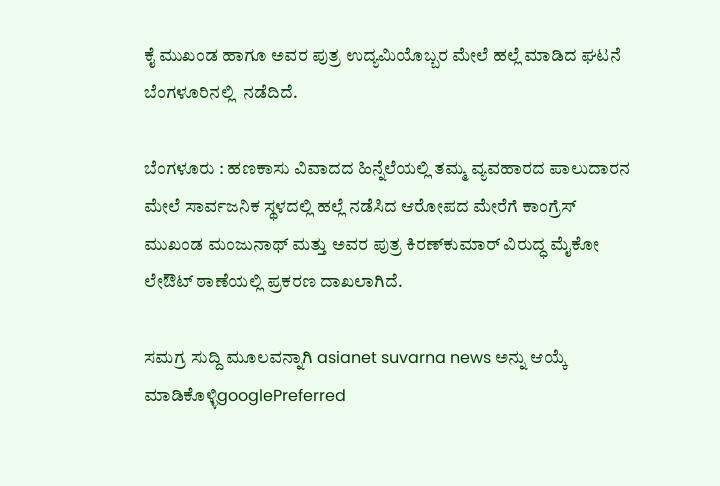ಕೈ ಮುಖಂಡ ಹಾಗೂ ಅವರ ಪುತ್ರ ಉದ್ಯಮಿಯೊಬ್ಬರ ಮೇಲೆ ಹಲ್ಲೆ ಮಾಡಿದ ಘಟನೆ ಬೆಂಗಳೂರಿನಲ್ಲಿ  ನಡೆದಿದೆ.

ಬೆಂಗಳೂರು : ಹಣಕಾಸು ವಿವಾದದ ಹಿನ್ನೆಲೆಯಲ್ಲಿ ತಮ್ಮ ವ್ಯವಹಾರದ ಪಾಲುದಾರನ ಮೇಲೆ ಸಾರ್ವಜನಿಕ ಸ್ಥಳದಲ್ಲಿ ಹಲ್ಲೆ ನಡೆಸಿದ ಆರೋಪದ ಮೇರೆಗೆ ಕಾಂಗ್ರೆಸ್‌ ಮುಖಂಡ ಮಂಜುನಾಥ್‌ ಮತ್ತು ಅವರ ಪುತ್ರ ಕಿರಣ್‌ಕುಮಾರ್‌ ವಿರುದ್ಧ ಮೈಕೋ ಲೇಔಟ್‌ ಠಾಣೆಯಲ್ಲಿ ಪ್ರಕರಣ ದಾಖಲಾಗಿದೆ.

ಸಮಗ್ರ ಸುದ್ದಿ ಮೂಲವನ್ನಾಗಿ asianet suvarna news ಅನ್ನು ಆಯ್ಕೆ ಮಾಡಿಕೊಳ್ಳಿgooglePreferred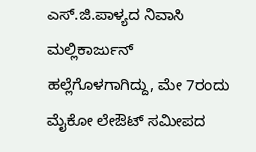ಎಸ್‌.ಜಿ.ಪಾಳ್ಯದ ನಿವಾಸಿ ಮಲ್ಲಿಕಾರ್ಜುನ್‌ ಹಲ್ಲೆಗೊಳಗಾಗಿದ್ದು, ಮೇ 7ರಂದು ಮೈಕೋ ಲೇಔಟ್‌ ಸಮೀಪದ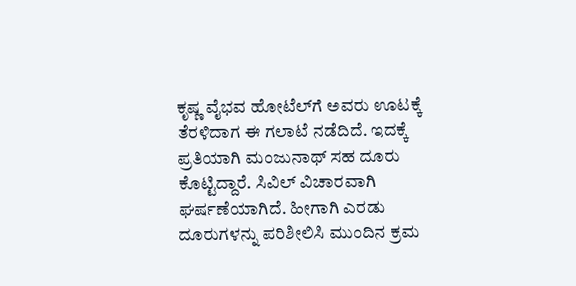ಕೃಷ್ಣ ವೈಭವ ಹೋಟೆಲ್‌ಗೆ ಅವರು ಊಟಕ್ಕೆ ತೆರಳಿದಾಗ ಈ ಗಲಾಟೆ ನಡೆದಿದೆ. ಇದಕ್ಕೆ ಪ್ರತಿಯಾಗಿ ಮಂಜುನಾಥ್‌ ಸಹ ದೂರು ಕೊಟ್ಟಿದ್ದಾರೆ. ಸಿವಿಲ್‌ ವಿಚಾರವಾಗಿ ಘರ್ಷಣೆಯಾಗಿದೆ. ಹೀಗಾಗಿ ಎರಡು ದೂರುಗಳನ್ನು ಪರಿಶೀಲಿಸಿ ಮುಂದಿನ ಕ್ರಮ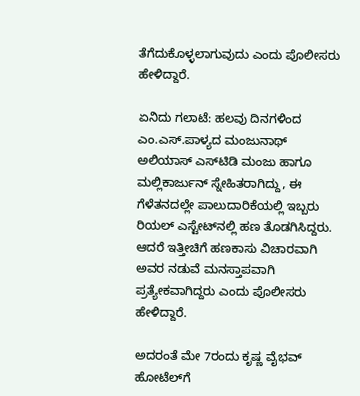ತೆಗೆದುಕೊಳ್ಳಲಾಗುವುದು ಎಂದು ಪೊಲೀಸರು ಹೇಳಿದ್ದಾರೆ.

ಏನಿದು ಗಲಾಟೆ: ಹಲವು ದಿನಗಳಿಂದ ಎಂ.ಎಸ್‌.ಪಾಳ್ಯದ ಮಂಜುನಾಥ್‌ ಅಲಿಯಾಸ್‌ ಎಸ್‌ಟಿಡಿ ಮಂಜು ಹಾಗೂ ಮಲ್ಲಿಕಾರ್ಜುನ್‌ ಸ್ನೇಹಿತರಾಗಿದ್ದು, ಈ ಗೆಳೆತನದಲ್ಲೇ ಪಾಲುದಾರಿಕೆಯಲ್ಲಿ ಇಬ್ಬರು ರಿಯಲ್‌ ಎಸ್ಟೇಟ್‌ನಲ್ಲಿ ಹಣ ತೊಡಗಿಸಿದ್ದರು. ಆದರೆ ಇತ್ತೀಚಿಗೆ ಹಣಕಾಸು ವಿಚಾರವಾಗಿ ಅವರ ನಡುವೆ ಮನಸ್ತಾಪವಾಗಿ ಪ್ರತ್ಯೇಕವಾಗಿದ್ದರು ಎಂದು ಪೊಲೀಸರು ಹೇಳಿದ್ದಾರೆ.

ಅದರಂತೆ ಮೇ 7ರಂದು ಕೃಷ್ಣ ವೈಭವ್‌ ಹೋಟೆಲ್‌ಗೆ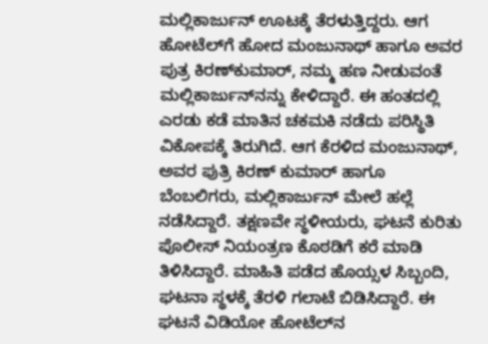ಮಲ್ಲಿಕಾರ್ಜುನ್‌ ಊಟಕ್ಕೆ ತೆರಳುತ್ತಿದ್ದರು. ಆಗ ಹೋಟೆಲ್‌ಗೆ ಹೋದ ಮಂಜುನಾಥ್‌ ಹಾಗೂ ಅವರ ಪುತ್ರ ಕಿರಣ್‌ಕುಮಾರ್‌, ನಮ್ಮ ಹಣ ನೀಡುವಂತೆ ಮಲ್ಲಿಕಾರ್ಜುನ್‌ನನ್ನು ಕೇಳಿದ್ದಾರೆ. ಈ ಹಂತದಲ್ಲಿ ಎರಡು ಕಡೆ ಮಾತಿನ ಚಕಮಕಿ ನಡೆದು ಪರಿಸ್ಥಿತಿ ವಿಕೋಪಕ್ಕೆ ತಿರುಗಿದೆ. ಆಗ ಕೆರಳಿದ ಮಂಜುನಾಥ್‌, ಅವರ ಪುತ್ರಿ ಕಿರಣ್‌ ಕುಮಾರ್‌ ಹಾಗೂ ಬೆಂಬಲಿಗರು, ಮಲ್ಲಿಕಾರ್ಜುನ್‌ ಮೇಲೆ ಹಲ್ಲೆ ನಡೆಸಿದ್ದಾರೆ. ತಕ್ಷಣವೇ ಸ್ಥಳೀಯರು, ಘಟನೆ ಕುರಿತು ಪೊಲೀಸ್‌ ನಿಯಂತ್ರಣ ಕೊಠಡಿಗೆ ಕರೆ ಮಾಡಿ ತಿಳಿಸಿದ್ದಾರೆ. ಮಾಹಿತಿ ಪಡೆದ ಹೊಯ್ಸಳ ಸಿಬ್ಬಂದಿ, ಘಟನಾ ಸ್ಥಳಕ್ಕೆ ತೆರಳಿ ಗಲಾಟೆ ಬಿಡಿಸಿದ್ದಾರೆ. ಈ ಘಟನೆ ವಿಡಿಯೋ ಹೋಟೆಲ್‌ನ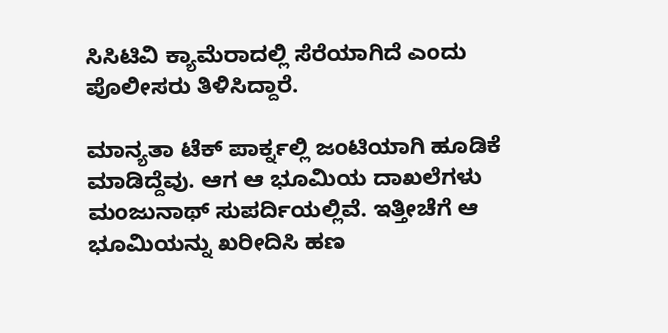ಸಿಸಿಟಿವಿ ಕ್ಯಾಮೆರಾದಲ್ಲಿ ಸೆರೆಯಾಗಿದೆ ಎಂದು ಪೊಲೀಸರು ತಿಳಿಸಿದ್ದಾರೆ.

ಮಾನ್ಯತಾ ಟೆಕ್‌ ಪಾರ್ಕ್ನಲ್ಲಿ ಜಂಟಿಯಾಗಿ ಹೂಡಿಕೆ ಮಾಡಿದ್ದೆವು. ಆಗ ಆ ಭೂಮಿಯ ದಾಖಲೆಗಳು ಮಂಜುನಾಥ್‌ ಸುಪರ್ದಿಯಲ್ಲಿವೆ. ಇತ್ತೀಚೆಗೆ ಆ ಭೂಮಿಯನ್ನು ಖರೀದಿಸಿ ಹಣ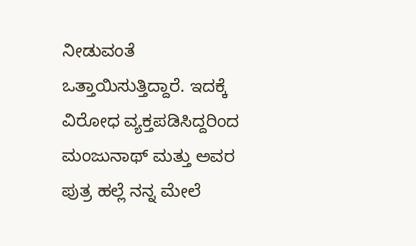ನೀಡುವಂತೆ ಒತ್ತಾಯಿಸುತ್ತಿದ್ದಾರೆ. ಇದಕ್ಕೆ ವಿರೋಧ ವ್ಯಕ್ತಪಡಿಸಿದ್ದರಿಂದ ಮಂಜುನಾಥ್‌ ಮತ್ತು ಅವರ ಪುತ್ರ ಹಲ್ಲೆ ನನ್ನ ಮೇಲೆ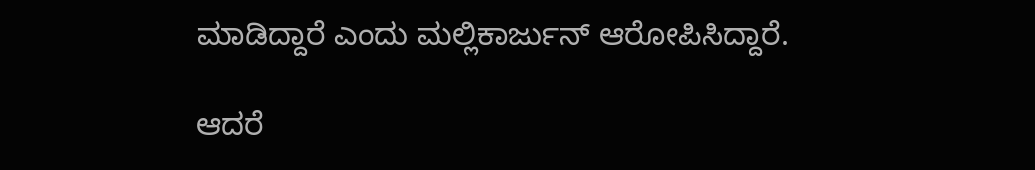ಮಾಡಿದ್ದಾರೆ ಎಂದು ಮಲ್ಲಿಕಾರ್ಜುನ್‌ ಆರೋಪಿಸಿದ್ದಾರೆ.

ಆದರೆ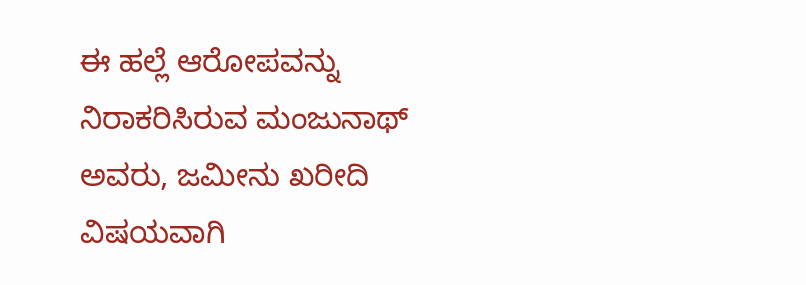ಈ ಹಲ್ಲೆ ಆರೋಪವನ್ನು ನಿರಾಕರಿಸಿರುವ ಮಂಜುನಾಥ್‌ ಅವರು, ಜಮೀನು ಖರೀದಿ ವಿಷಯವಾಗಿ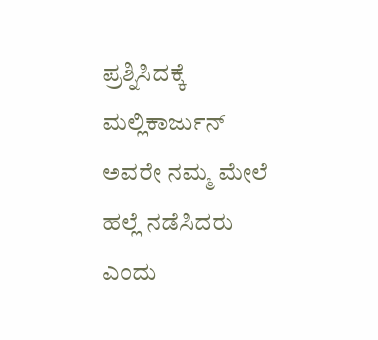ಪ್ರಶ್ನಿಸಿದಕ್ಕೆ ಮಲ್ಲಿಕಾರ್ಜುನ್‌ ಅವರೇ ನಮ್ಮ ಮೇಲೆ ಹಲ್ಲೆ ನಡೆಸಿದರು ಎಂದು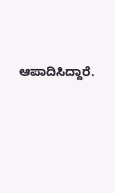ಆಪಾದಿಸಿದ್ದಾರೆ.